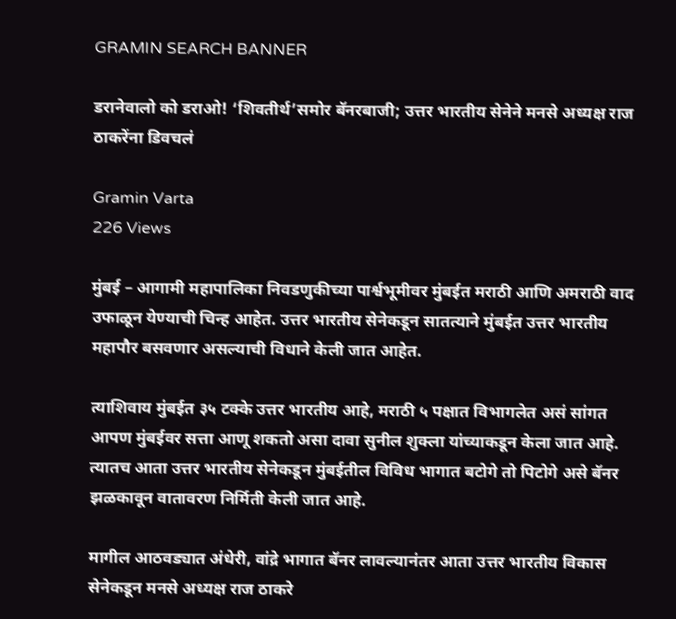GRAMIN SEARCH BANNER

डरानेवालो को डराओ! ‘शिवतीर्थ’समोर बॅनरबाजी; उत्तर भारतीय सेनेने मनसे अध्यक्ष राज ठाकरेंना डिवचलं

Gramin Varta
226 Views

मुंबई – आगामी महापालिका निवडणुकीच्या पार्श्वभूमीवर मुंबईत मराठी आणि अमराठी वाद उफाळून येण्याची चिन्ह आहेत. उत्तर भारतीय सेनेकडून सातत्याने मुंबईत उत्तर भारतीय महापौर बसवणार असल्याची विधाने केली जात आहेत.

त्याशिवाय मुंबईत ३५ टक्के उत्तर भारतीय आहे, मराठी ५ पक्षात विभागलेत असं सांगत आपण मुंबईवर सत्ता आणू शकतो असा दावा सुनील शुक्ला यांच्याकडून केला जात आहे. त्यातच आता उत्तर भारतीय सेनेकडून मुंबईतील विविध भागात बटोगे तो पिटोगे असे बॅनर झळकावून वातावरण निर्मिती केली जात आहे.

मागील आठवड्यात अंधेरी, वांद्रे भागात बॅनर लावल्यानंतर आता उत्तर भारतीय विकास सेनेकडून मनसे अध्यक्ष राज ठाकरे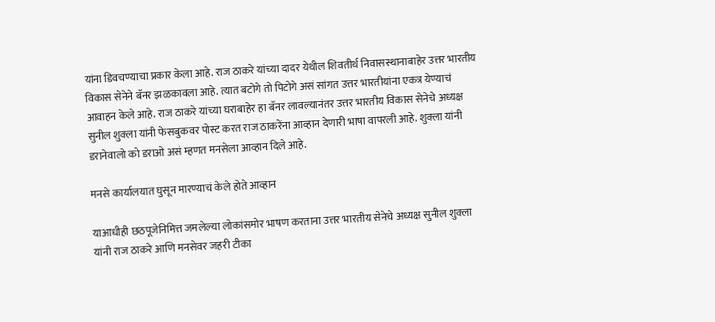यांना डिवचण्याचा प्रकार केला आहे. राज ठाकरे यांच्या दादर येथील शिवतीर्थ निवासस्थानाबाहेर उत्तर भारतीय विकास सेनेने बॅनर झळकावला आहे. त्यात बटोगे तो पिटोगे असं सांगत उत्तर भारतीयांना एकत्र येण्याचं आवाहन केले आहे. राज ठाकरे यांच्या घराबाहेर हा बॅनर लावल्यानंतर उत्तर भारतीय विकास सेनेचे अध्यक्ष सुनील शुक्ला यांनी फेसबुकवर पोस्ट करत राज ठाकरेंना आव्हान देणारी भाषा वापरली आहे. शुक्ला यांनी डरानेवालो को डराओ असं म्हणत मनसेला आव्हान दिले आहे.

मनसे कार्यालयात घुसून मारण्याचं केले होते आव्हान

याआधीही छठपूजेनिमित्त जमलेल्या लोकांसमोर भाषण करताना उत्तर भारतीय सेनेचे अध्यक्ष सुनील शुक्ला यांनी राज ठाकरे आणि मनसेवर जहरी टीका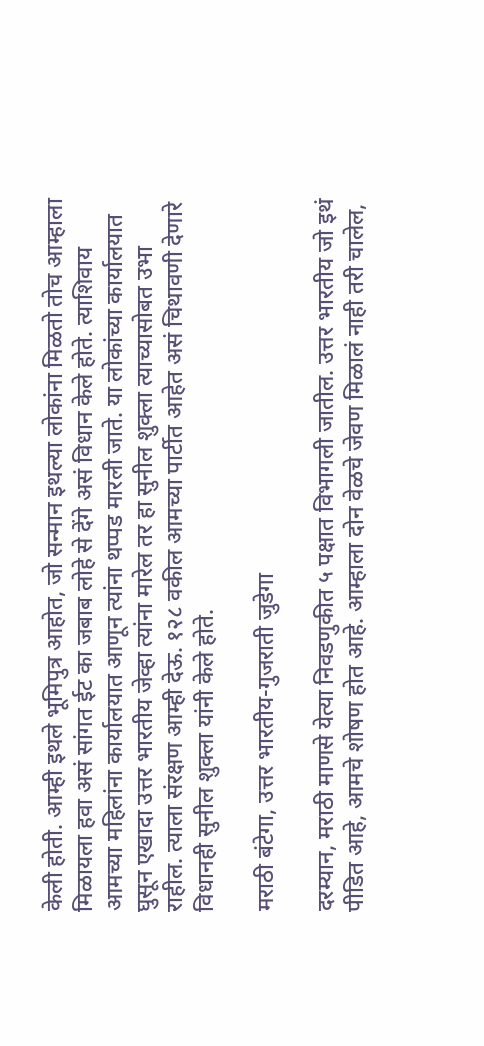केली होती. आम्ही इथले भूमिपुत्र आहोत, जो सन्मान इथल्या लोकांना मिळतो तोच आम्हाला मिळायला हवा असं सांगत ईट का जबाब लोहे से देंगे असं विधान केले होते. त्याशिवाय आमच्या महिलांना कार्यालयात आणून त्यांना थप्पड मारली जाते. या लोकांच्या कार्यालयात घुसून एखादा उत्तर भारतीय जेव्हा त्यांना मारेल तर हा सुनील शुक्ला त्याच्यासोबत उभा राहील. त्याला संरक्षण आम्ही देऊ. १२८ वकील आमच्या पार्टीत आहेत असं चिथावणी देणारे विधानही सुनील शुक्ला यांनी केले होते.

मराठी बंटेगा, उत्तर भारतीय-गुजराती जुडेगा

दरम्यान, मराठी माणसे येत्या निवडणुकीत ५ पक्षात विभागली जातील. उत्तर भारतीय जो इथं पीडित आहे, आमचे शोषण होत आहे. आम्हाला दोन वेळचे जेवण मिळालं नाही तरी चालेल,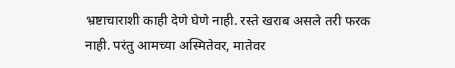भ्रष्टाचाराशी काही देणे घेणे नाही. रस्ते खराब असले तरी फरक नाही. परंतु आमच्या अस्मितेवर, मातेवर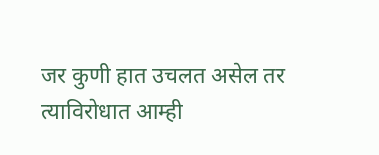जर कुणी हात उचलत असेल तर त्याविरोधात आम्ही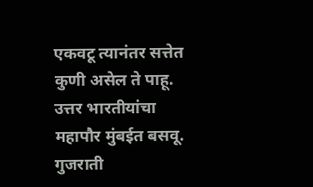एकवटू त्यानंतर सत्तेत कुणी असेल ते पाहू. उत्तर भारतीयांचा महापौर मुंबईत बसवू. गुजराती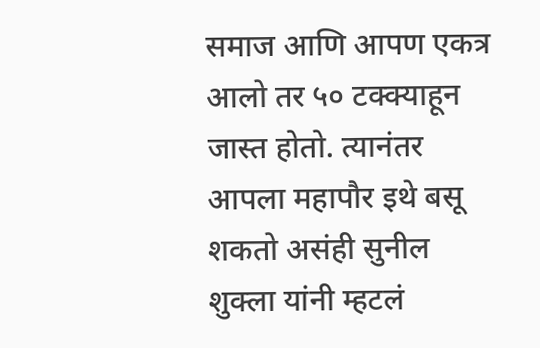समाज आणि आपण एकत्र आलो तर ५० टक्क्याहून जास्त होतो. त्यानंतर आपला महापौर इथे बसू शकतो असंही सुनील शुक्ला यांनी म्हटलं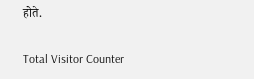होते.

Total Visitor Counter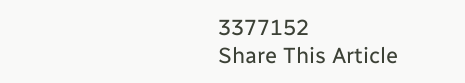3377152
Share This Article